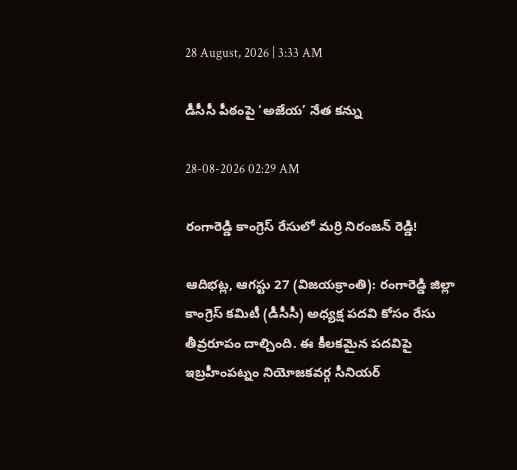28 August, 2026 | 3:33 AM

డీసీసీ పీఠంపై ‘అజేయ’ నేత కన్ను

28-08-2026 02:29 AM

రంగారెడ్డి కాంగ్రెస్ రేసులో మర్రి నిరంజన్ రెడ్డి!

ఆదిభట్ల, ఆగస్టు 27 (విజయక్రాంతి): రంగారెడ్డి జిల్లా కాంగ్రెస్ కమిటీ (డీసీసీ) అధ్యక్ష పదవి కోసం రేసు తీవ్రరూపం దాల్చింది. ఈ కీలకమైన పదవిపై ఇబ్రహీంపట్నం నియోజకవర్గ సీనియర్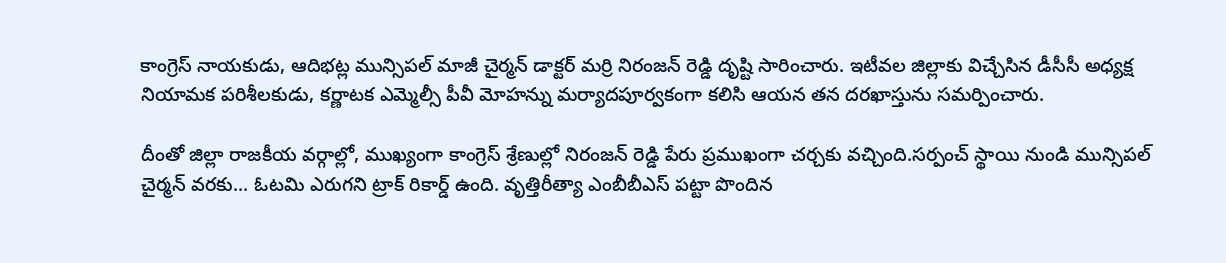కాంగ్రెస్ నాయకుడు, ఆదిభట్ల మున్సిపల్ మాజీ చైర్మన్ డాక్టర్ మర్రి నిరంజన్ రెడ్డి దృష్టి సారించారు. ఇటీవల జిల్లాకు విచ్చేసిన డీసీసీ అధ్యక్ష నియామక పరిశీలకుడు, కర్ణాటక ఎమ్మెల్సీ పీవీ మోహన్ను మర్యాదపూర్వకంగా కలిసి ఆయన తన దరఖాస్తును సమర్పించారు.

దీంతో జిల్లా రాజకీయ వర్గాల్లో, ముఖ్యంగా కాంగ్రెస్ శ్రేణుల్లో నిరంజన్ రెడ్డి పేరు ప్రముఖంగా చర్చకు వచ్చింది.సర్పంచ్ స్థాయి నుండి మున్సిపల్ చైర్మన్ వరకు... ఓటమి ఎరుగని ట్రాక్ రికార్డ్ ఉంది. వృత్తిరీత్యా ఎంబీబీఎస్ పట్టా పొందిన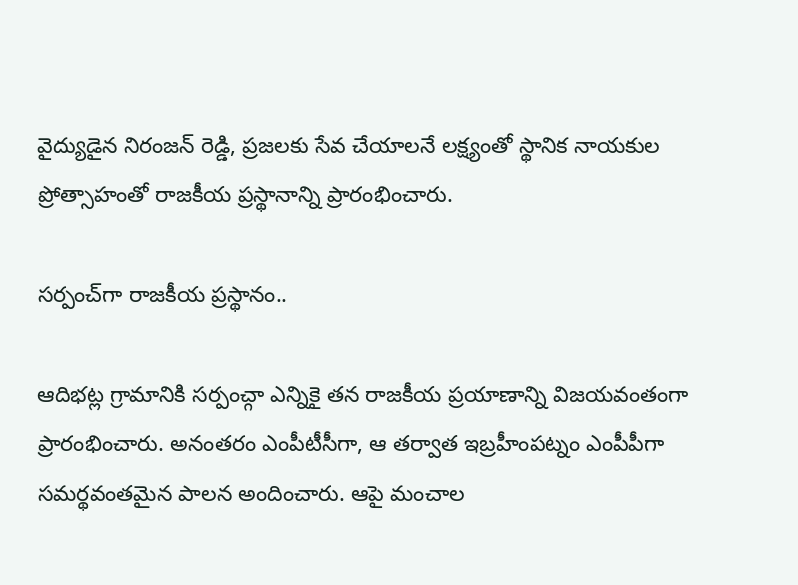వైద్యుడైన నిరంజన్ రెడ్డి, ప్రజలకు సేవ చేయాలనే లక్ష్యంతో స్థానిక నాయకుల ప్రోత్సాహంతో రాజకీయ ప్రస్థానాన్ని ప్రారంభించారు.

సర్పంచ్‌గా రాజకీయ ప్రస్థానం..

ఆదిభట్ల గ్రామానికి సర్పంచ్గా ఎన్నికై తన రాజకీయ ప్రయాణాన్ని విజయవంతంగా ప్రారంభించారు. అనంతరం ఎంపీటీసీగా, ఆ తర్వాత ఇబ్రహీంపట్నం ఎంపీపీగా సమర్థవంతమైన పాలన అందించారు. ఆపై మంచాల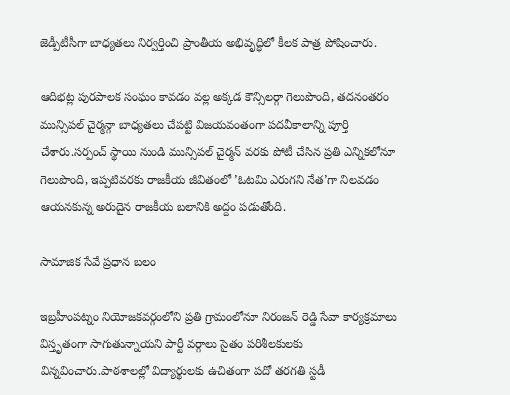జెడ్పీటీసీగా బాధ్యతలు నిర్వర్తించి ప్రాంతీయ అభివృద్ధిలో కీలక పాత్ర పోషించారు.

ఆదిభట్ల పురపాలక సంఘం కావడం వల్ల అక్కడ కౌన్సిలర్గా గెలుపొంది, తదనంతరం మున్సిపల్ చైర్మన్గా బాధ్యతలు చేపట్టి విజయవంతంగా పదవీకాలాన్ని పూర్తి చేశారు.సర్పంచ్ స్థాయి నుండి మున్సిపల్ చైర్మన్ వరకు పోటీ చేసిన ప్రతి ఎన్నికలోనూ గెలుపొంది, ఇప్పటివరకు రాజకీయ జీవితంలో ’ఓటమి ఎరుగని నేత’గా నిలవడం ఆయనకున్న అరుదైన రాజకీయ బలానికి అద్దం పడుతోంది.

సామాజిక సేవే ప్రధాన బలం

ఇబ్రహీంపట్నం నియోజకవర్గంలోని ప్రతి గ్రామంలోనూ నిరంజన్ రెడ్డి సేవా కార్యక్రమాలు విస్తృతంగా సాగుతున్నాయని పార్టీ వర్గాలు సైతం పరిశీలకులకు విన్నవించారు.పాఠశాలల్లో విద్యార్థులకు ఉచితంగా పదో తరగతి స్టడీ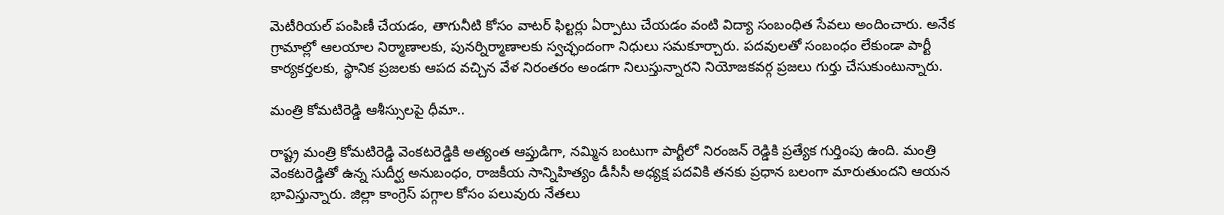మెటీరియల్ పంపిణీ చేయడం, తాగునీటి కోసం వాటర్ ఫిల్టర్లు ఏర్పాటు చేయడం వంటి విద్యా సంబంధిత సేవలు అందించారు. అనేక గ్రామాల్లో ఆలయాల నిర్మాణాలకు, పునర్నిర్మాణాలకు స్వచ్ఛందంగా నిధులు సమకూర్చారు. పదవులతో సంబంధం లేకుండా పార్టీ కార్యకర్తలకు, స్థానిక ప్రజలకు ఆపద వచ్చిన వేళ నిరంతరం అండగా నిలుస్తున్నారని నియోజకవర్గ ప్రజలు గుర్తు చేసుకుంటున్నారు.

మంత్రి కోమటిరెడ్డి ఆశీస్సులపై ధీమా..

రాష్ట్ర మంత్రి కోమటిరెడ్డి వెంకటరెడ్డికి అత్యంత ఆప్తుడిగా, నమ్మిన బంటుగా పార్టీలో నిరంజన్ రెడ్డికి ప్రత్యేక గుర్తింపు ఉంది. మంత్రి వెంకటరెడ్డితో ఉన్న సుదీర్ఘ అనుబంధం, రాజకీయ సాన్నిహిత్యం డీసీసీ అధ్యక్ష పదవికి తనకు ప్రధాన బలంగా మారుతుందని ఆయన భావిస్తున్నారు. జిల్లా కాంగ్రెస్ పగ్గాల కోసం పలువురు నేతలు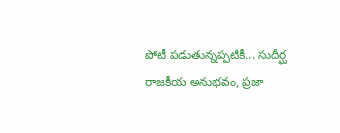పోటీ పడుతున్నప్పటికీ... సుదీర్ఘ రాజకీయ అనుభవం, ప్రజా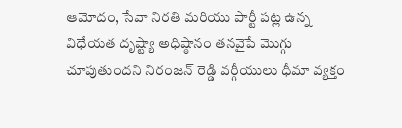ఆమోదం, సేవా నిరతి మరియు పార్టీ పట్ల ఉన్న విధేయత దృష్ట్యా అధిష్ఠానం తనవైపే మొగ్గు చూపుతుందని నిరంజన్ రెడ్డి వర్గీయులు ధీమా వ్యక్తం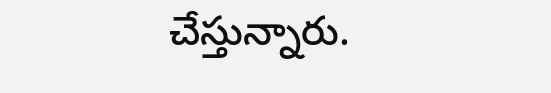చేస్తున్నారు.